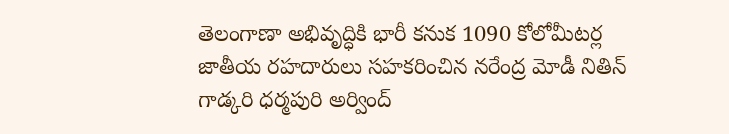తెలంగాణా అభివృద్ధికి భారీ కనుక 1090 కోలోమీటర్ల జాతీయ రహదారులు సహకరించిన నరేంద్ర మోడీ నితిన్ గాడ్కరి ధర్మపురి అర్వింద్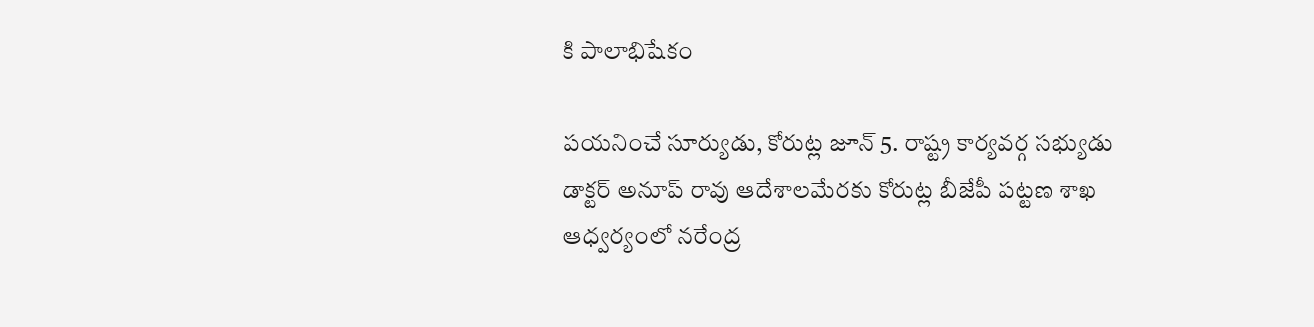కి పాలాభిషేకం

పయనించే సూర్యుడు, కోరుట్ల జూన్ 5. రాష్ట్ర కార్యవర్గ సభ్యుడు డాక్టర్ అనూప్ రావు ఆదేశాలమేరకు కోరుట్ల బీజేపీ పట్టణ శాఖ ఆధ్వర్యంలో నరేంద్ర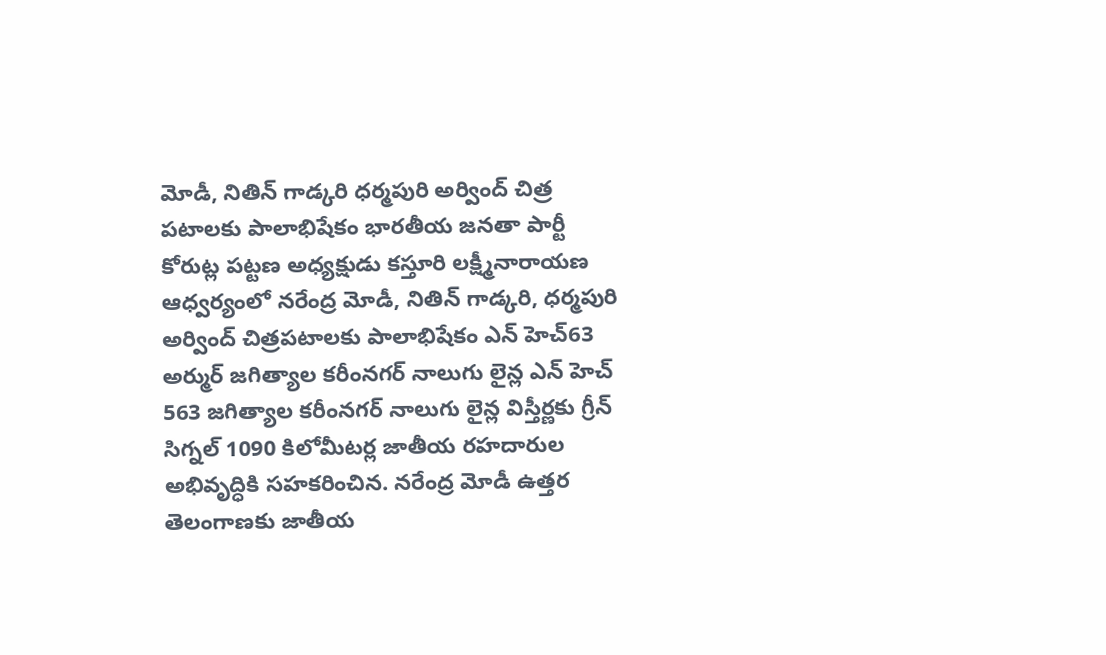మోడీ, నితిన్ గాడ్కరి ధర్మపురి అర్వింద్ చిత్ర పటాలకు పాలాభిషేకం భారతీయ జనతా పార్టీ కోరుట్ల పట్టణ అధ్యక్షుడు కస్తూరి లక్ష్మీనారాయణ ఆధ్వర్యంలో నరేంద్ర మోడీ, నితిన్ గాడ్కరి, ధర్మపురి అర్వింద్ చిత్రపటాలకు పాలాభిషేకం ఎన్ హెచ్63 అర్ముర్ జగిత్యాల కరీంనగర్ నాలుగు లైన్ల ఎన్ హెచ్ 563 జగిత్యాల కరీంనగర్ నాలుగు లైన్ల విస్తీర్ణకు గ్రీన్ సిగ్నల్ 1090 కిలోమీటర్ల జాతీయ రహదారుల అభివృద్ధికి సహకరించిన. నరేంద్ర మోడీ ఉత్తర తెలంగాణకు జాతీయ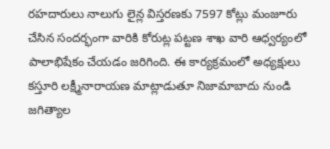రహదారులు నాలుగు లైన్ల విస్తరణకు 7597 కోట్లు మంజూరు చేసిన సందర్భంగా వారికి కోరుట్ల పట్టణ శాఖ వారి ఆధ్వర్యంలో పాలాభిషేకం చేయడం జరిగింది. ఈ కార్యక్రమంలో అధ్యక్షులు కస్తూరి లక్ష్మీనారాయణ మాట్లాడుతూ నిజామాబాదు నుండి జగిత్యాల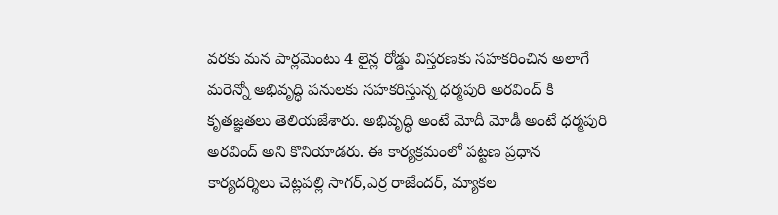వరకు మన పార్లమెంటు 4 లైన్ల రోడ్డు విస్తరణకు సహకరించిన అలాగే మరెన్నో అభివృద్ధి పనులకు సహకరిస్తున్న ధర్మపురి అరవింద్ కి కృతజ్ఞతలు తెలియజేశారు. అభివృద్ధి అంటే మోదీ మోడీ అంటే ధర్మపురి అరవింద్ అని కొనియాడరు. ఈ కార్యక్రమంలో పట్టణ ప్రధాన కార్యదర్శిలు చెట్లపల్లి సాగర్,ఎర్ర రాజేందర్, మ్యాకల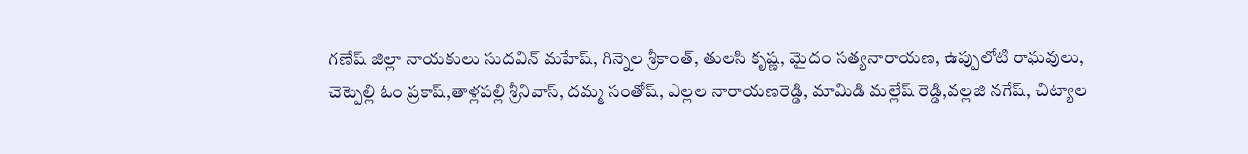గణేష్ జిల్లా నాయకులు సుదవిన్ మహేష్, గిన్నెల శ్రీకాంత్, తులసి కృష్ణ, మైదం సత్యనారాయణ, ఉప్పులోటి రాఘవులు, చెట్పెల్లి ఓం ప్రకాష్,తాళ్లపల్లి శ్రీనివాస్, దమ్మ సంతోష్, ఎల్లల నారాయణరెడ్డి, మామిడి మల్లేష్ రెడ్డి,వల్లజి నగేష్, చిట్యాల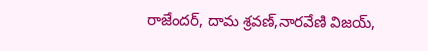రాజేందర్, దామ శ్రవణ్,నారవేణి విజయ్,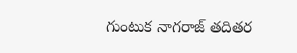గుంటుక నాగరాజ్ తదితర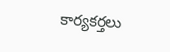కార్యకర్తలు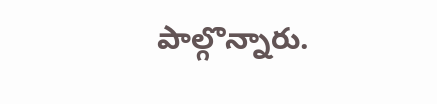పాల్గొన్నారు.